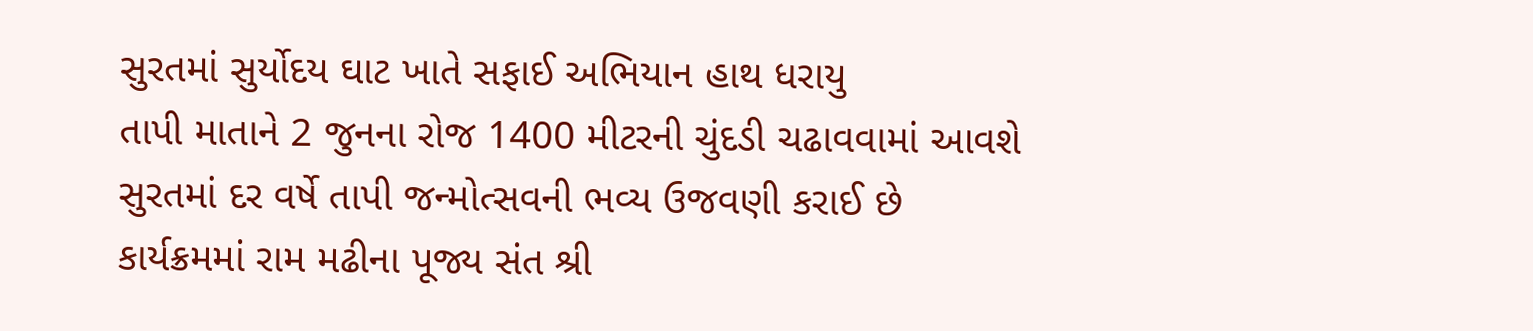સુરતમાં સુર્યોદય ઘાટ ખાતે સફાઈ અભિયાન હાથ ધરાયુ
તાપી માતાને 2 જુનના રોજ 1400 મીટરની ચુંદડી ચઢાવવામાં આવશે
સુરતમાં દર વર્ષે તાપી જન્મોત્સવની ભવ્ય ઉજવણી કરાઈ છે
કાર્યક્રમમાં રામ મઢીના પૂજ્ય સંત શ્રી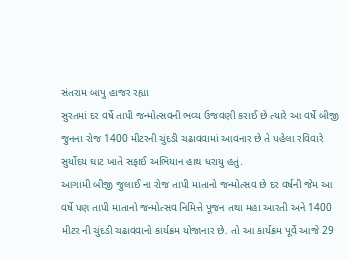સંતરામ બાપુ હાજર રહ્યા
સુરતમાં દર વર્ષે તાપી જન્મોત્સવની ભવ્ય ઉજવણી કરાઈ છે ત્યારે આ વર્ષે બીજી જુનના રોજ 1400 મીટરની ચુંદડી ચઢાવવામાં આવનાર છે તે પહેલા રવિવારે સુર્યોદય ઘાટ ખાતે સફાઈ અભિયાન હાથ ધરાયુ હતું.
આગામી બીજી જુલાઈ ના રોજ તાપી માતાનો જન્મોત્સવ છે દર વર્ષની જેમ આ વર્ષે પણ તાપી માતાનો જન્મોત્સવ નિમિત્તે પૂજન તથા મહા આરતી અને 1400 મીટર ની ચુંદડી ચઢાવવાનો કાર્યક્રમ યોજાનાર છે. તો આ કાર્યક્રમ પૂર્વે આજે 29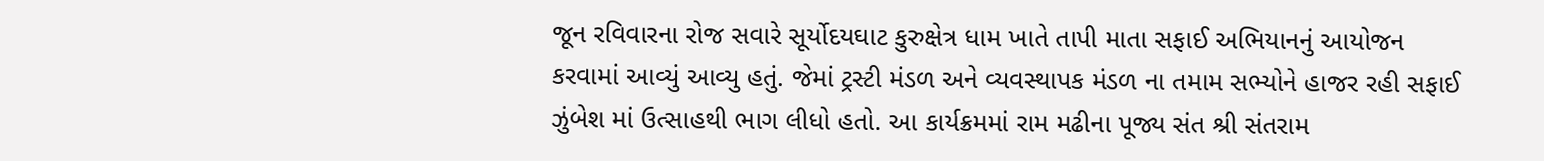જૂન રવિવારના રોજ સવારે સૂર્યોદયઘાટ કુરુક્ષેત્ર ધામ ખાતે તાપી માતા સફાઈ અભિયાનનું આયોજન કરવામાં આવ્યું આવ્યુ હતું. જેમાં ટ્રસ્ટી મંડળ અને વ્યવસ્થાપક મંડળ ના તમામ સભ્યોને હાજર રહી સફાઈ ઝુંબેશ માં ઉત્સાહથી ભાગ લીધો હતો. આ કાર્યક્રમમાં રામ મઢીના પૂજ્ય સંત શ્રી સંતરામ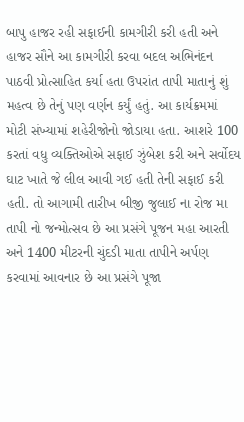બાપુ હાજર રહી સફાઈની કામગીરી કરી હતી અને હાજર સૌને આ કામગીરી કરવા બદલ અભિનંદન પાઠવી પ્રોત્સાહિત કર્યા હતા ઉપરાંત તાપી માતાનું શું મહત્વ છે તેનું પણ વર્ણન કર્યું હતું. આ કાર્યક્રમમાં મોટી સંખ્યામાં શહેરીજોનો જોડાયા હતા. આશરે 100 કરતાં વધુ વ્યક્તિઓએ સફાઈ ઝુંબેશ કરી અને સર્વોદય ઘાટ ખાતે જે લીલ આવી ગઈ હતી તેની સફાઈ કરી હતી. તો આગામી તારીખ બીજી જુલાઈ ના રોજ મા તાપી નો જન્મોત્સવ છે આ પ્રસંગે પૂજન મહા આરતી અને 1400 મીટરની ચુંદડી માતા તાપીને અર્પણ કરવામાં આવનાર છે આ પ્રસંગે પૂજા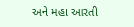અને મહા આરતી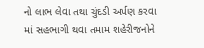નો લાભ લેવા તથા ચુંદડી અર્પણ કરવા માં સહભાગી થવા તમામ શહેરીજનોને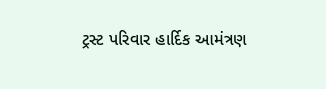ટ્રસ્ટ પરિવાર હાર્દિક આમંત્રણ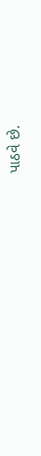પાઠવે છે.